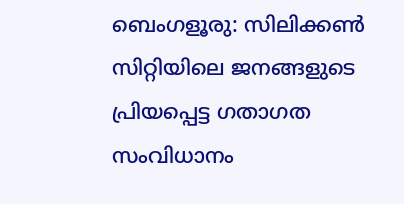ബെംഗളൂരു: സിലിക്കൺ സിറ്റിയിലെ ജനങ്ങളുടെ പ്രിയപ്പെട്ട ഗതാഗത സംവിധാനം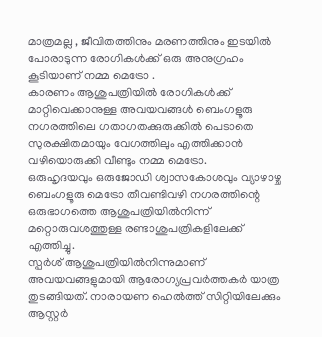മാത്രമല്ല , ജീവിതത്തിനും മരണത്തിനും ഇടയിൽ പോരാടുന്ന രോഗികൾക്ക് ഒരു അനുഗ്രഹം കൂടിയാണ് നമ്മ മെട്രോ .
കാരണം ആശുപത്രിയിൽ രോഗികൾക്ക് മാറ്റിവെക്കാനുള്ള അവയവങ്ങൾ ബെംഗളൂരു നഗരത്തിലെ ഗതാഗതക്കുരുക്കിൽ പെടാതെ സുരക്ഷിതമായും വേഗത്തിലും എത്തിക്കാൻ വഴിയൊരുക്കി വീണ്ടും നമ്മ മെട്രോ.
ഒരുഹൃദയവും ഒരുജോഡി ശ്വാസകോശവും വ്യാഴാഴ്ച ബെംഗളൂരു മെട്രോ തീവണ്ടിവഴി നഗരത്തിന്റെ ഒരുഭാഗത്തെ ആശുപത്രിയിൽനിന്ന് മറ്റൊരുവശത്തുള്ള രണ്ടാശുപത്രികളിലേക്ക് എത്തിച്ചു.
സ്പർശ് ആശുപത്രിയിൽനിന്നുമാണ് അവയവങ്ങളുമായി ആരോഗ്യപ്രവർത്തകർ യാത്ര തുടങ്ങിയത്. നാരായണ ഹെൽത്ത് സിറ്റിയിലേക്കും ആസ്റ്റർ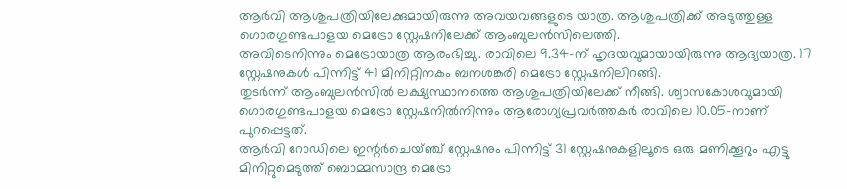ആർവി ആശുപത്രിയിലേക്കുമായിരുന്നു അവയവങ്ങളുടെ യാത്ര. ആശുപത്രിക്ക് അടുത്തുള്ള ഗൊരഗുണ്ടപാളയ മെട്രോ സ്റ്റേഷനിലേക്ക് ആംബുലൻസിലെത്തി.
അവിടെനിന്നും മെട്രോയാത്ര ആരംഭിച്ചു. രാവിലെ 9.34-ന് ഹൃദയവുമായായിരുന്നു ആദ്യയാത്ര. 17 സ്റ്റേഷനുകൾ പിന്നിട്ട് 41 മിനിറ്റിനകം ബനശങ്കരി മെട്രോ സ്റ്റേഷനിലിറങ്ങി.
തുടർന്ന് ആംബുലൻസിൽ ലക്ഷ്യസ്ഥാനത്തെ ആശുപത്രിയിലേക്ക് നീങ്ങി. ശ്വാസകോശവുമായി ഗൊരഗുണ്ടപാളയ മെട്രോ സ്റ്റേഷനിൽനിന്നും ആരോഗ്യപ്രവർത്തകർ രാവിലെ 10.05-നാണ് പുറപ്പെട്ടത്.
ആർവി റോഡിലെ ഇന്റർചെയ്ഞ്ച് സ്റ്റേഷനും പിന്നിട്ട് 31 സ്റ്റേഷനുകളിലൂടെ ഒരു മണിക്കൂറും എട്ടു മിനിറ്റുമെടുത്ത് ബൊമ്മസാന്ദ്ര മെട്രോ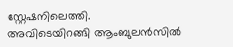സ്റ്റേഷനിലെത്തി.
അവിടെയിറങ്ങി ആംബുലൻസിൽ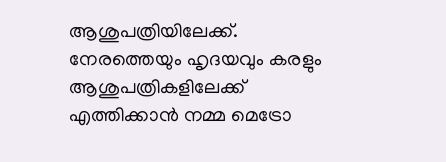ആശുപത്രിയിലേക്ക്. നേരത്തെയും ഹൃദയവും കരളും ആശുപത്രികളിലേക്ക് എത്തിക്കാൻ നമ്മ മെട്രോ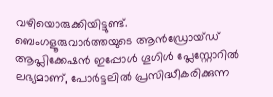വഴിയൊരുക്കിയിട്ടുണ്ട്.
ബെംഗളൂരുവാർത്തയുടെ ആൻഡ്രോയ്ഡ് ആപ്ലിക്കേഷൻ ഇപ്പോൾ ഗൂഗിൾ പ്ലേസ്റ്റോറിൽ ലഭ്യമാണ്, പോർട്ടലിൽ പ്രസിദ്ധീകരിക്കുന്ന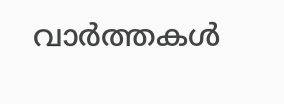വാർത്തകൾ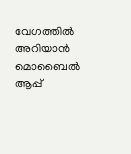വേഗത്തിൽ അറിയാൻ മൊബൈൽ ആപ്പ്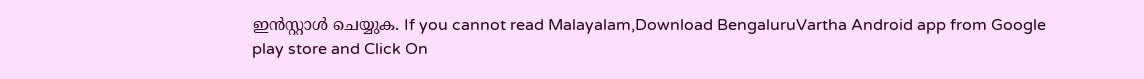ഇൻസ്റ്റാൾ ചെയ്യുക. If you cannot read Malayalam,Download BengaluruVartha Android app from Google play store and Click On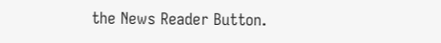the News Reader Button.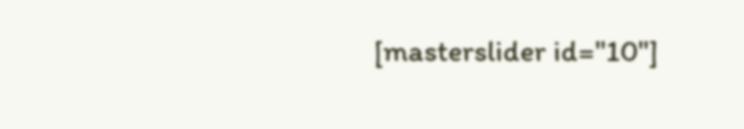[masterslider id="10"]